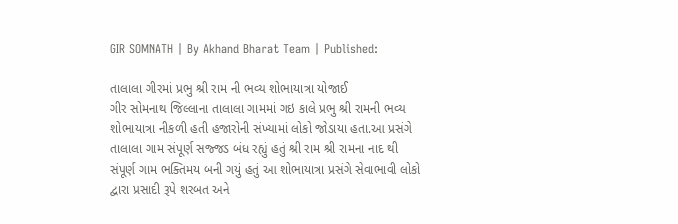GIR SOMNATH | By Akhand Bharat Team | Published:

તાલાલા ગીરમાં પ્રભુ શ્રી રામ ની ભવ્ય શોભાયાત્રા યોજાઈ
ગીર સોમનાથ જિલ્લાના તાલાલા ગામમાં ગઇ કાલે પ્રભુ શ્રી રામની ભવ્ય શોભાયાત્રા નીકળી હતી હજારોની સંખ્યામાં લોકો જોડાયા હતા.આ પ્રસંગે તાલાલા ગામ સંપૂર્ણ સજ્જડ બંધ રહ્યું હતું શ્રી રામ શ્રી રામના નાદ થી સંપૂર્ણ ગામ ભક્તિમય બની ગયું હતું આ શોભાયાત્રા પ્રસંગે સેવાભાવી લોકો દ્વારા પ્રસાદી રૂપે શરબત અને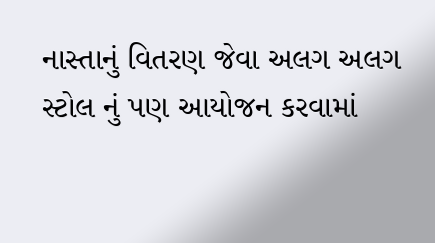નાસ્તાનું વિતરણ જેવા અલગ અલગ સ્ટોલ નું પણ આયોજન કરવામાં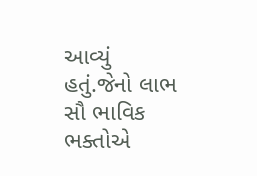આવ્યું હતું.જેનો લાભ સૌ ભાવિક ભક્તોએ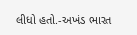લીધો હતો.-અખંડ ભારત